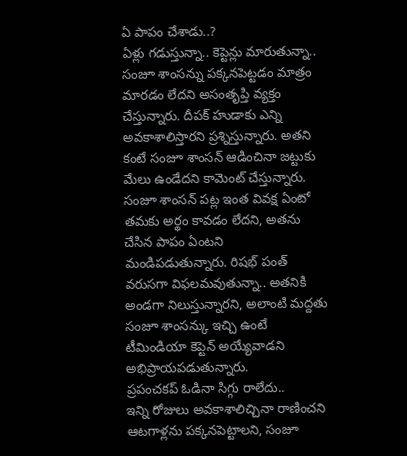ఏ పాపం చేశాడు..?
ఏళ్లు గడుస్తున్నా.. కెప్టెన్లు మారుతున్నా.. సంజూ శాంసన్ను పక్కనపెట్టడం మాత్రం మారడం లేదని అసంతృప్తి వ్యక్తం చేస్తున్నారు. దీపక్ హుడాకు ఎన్ని అవకాశాలిస్తారని ప్రశ్నిస్తున్నారు. అతని కంటే సంజూ శాంసన్ ఆడించినా జట్టుకు మేలు ఉండేదని కామెంట్ చేస్తున్నారు. సంజూ శాంసన్ పట్ల ఇంత వివక్ష ఏంటో తమకు అర్థం కావడం లేదని, అతను చేసిన పాపం ఏంటని మండిపడుతున్నారు. రిషభ్ పంత్ వరుసగా విఫలమవుతున్నా.. అతనికి అండగా నిలుస్తున్నారని, అలాంటి మద్దతు సంజూ శాంసన్కు ఇచ్చి ఉంటే టీమిండియా కెప్టెన్ అయ్యేవాడని అభిప్రాయపడుతున్నారు.
ప్రపంచకప్ ఓడినా సిగ్గు రాలేదు..
ఇన్ని రోజులు అవకాశాలిచ్చినా రాణించని ఆటగాళ్లను పక్కనపెట్టాలని, సంజూ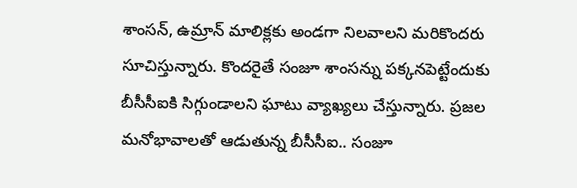శాంసన్, ఉమ్రాన్ మాలిక్లకు అండగా నిలవాలని మరికొందరు సూచిస్తున్నారు. కొందరైతే సంజూ శాంసన్ను పక్కనపెట్టేందుకు బీసీసీఐకి సిగ్గుండాలని ఘాటు వ్యాఖ్యలు చేస్తున్నారు. ప్రజల మనోభావాలతో ఆడుతున్న బీసీసీఐ.. సంజూ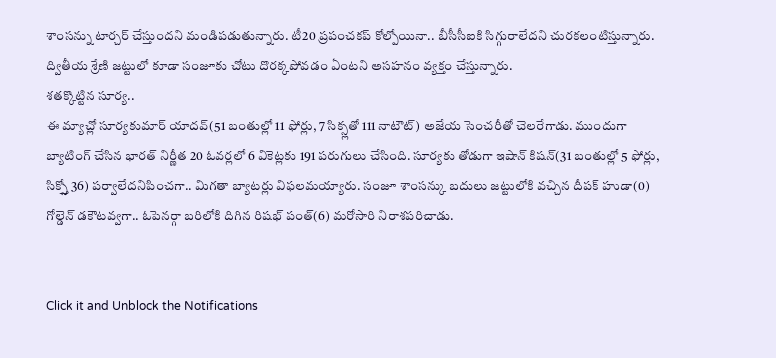శాంసన్ను టార్చర్ చేస్తుందని మండిపడుతున్నారు. టీ20 ప్రపంచకప్ కోల్పోయినా.. బీసీసీఐకి సిగ్గురాలేదని చురకలంటిస్తున్నారు. ద్వితీయ శ్రేణి జట్టులో కూడా సంజూకు చోటు దొరక్కపోవడం ఏంటని అసహనం వ్యక్తం చేస్తున్నారు.
శతక్కొట్టిన సూర్య..
ఈ మ్యాచ్లో సూర్యకుమార్ యాదవ్(51 బంతుల్లో 11 ఫోర్లు, 7 సిక్స్లతో 111 నాటౌట్) అజేయ సెంచరీతో చెలరేగాడు. ముందుగా బ్యాటింగ్ చేసిన భారత్ నిర్ణీత 20 ఓవర్లలో 6 వికెట్లకు 191 పరుగులు చేసింది. సూర్యకు తోడుగా ఇషాన్ కిషన్(31 బంతుల్లో 5 ఫోర్లు, సిక్స్తో 36) పర్వాలేదనిపించగా.. మిగతా బ్యాటర్లు విఫలమయ్యారు. సంజూ శాంసన్కు బదులు జట్టులోకి వచ్చిన దీపక్ హుడా(0) గోల్డెన్ డకౌటవ్వగా.. ఓపెనర్గా బరిలోకి దిగిన రిషభ్ పంత్(6) మరోసారి నిరాశపరిచాడు.


Click it and Unblock the Notifications